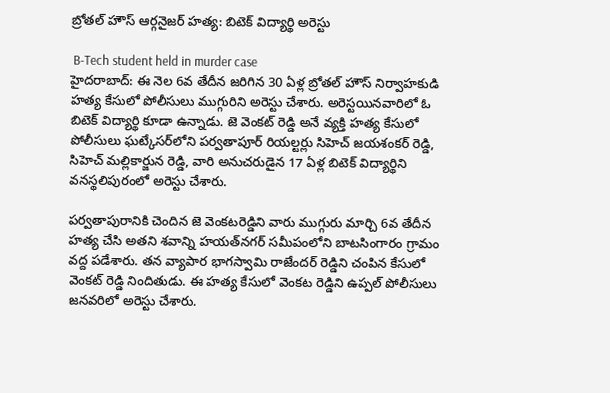బ్రోతల్ హౌస్ ఆర్గనైజర్ హత్య: బిటెక్ విద్యార్థి అరెస్టు

 B-Tech student held in murder case
హైదరాబాద్: ఈ నెల 6వ తేదీన జరిగిన 30 ఏళ్ల బ్రోతల్ హౌస్ నిర్వాహకుడి హత్య కేసులో పోలీసులు ముగ్గురిని అరెస్టు చేశారు. అరెస్టయినవారిలో ఓ బిటెక్ విద్యార్థి కూడా ఉన్నాడు. జె వెంకట్ రెడ్డి అనే వ్యక్తి హత్య కేసులో పోలీసులు ఘట్కేసర్‌లోని పర్వతాపూర్‌ రియల్టర్లు సిహెచ్ జయశంకర్ రెడ్డి, సిహెచ్ మల్లికార్జున రెడ్డి, వారి అనుచరుడైన 17 ఏళ్ల బిటెక్ విద్యార్థిని వనస్థలిపురంలో అరెస్టు చేశారు.

పర్వతాపురానికి చెందిన జె వెంకటరెడ్డిని వారు ముగ్గురు మార్చి 6వ తేదీన హత్య చేసి అతని శవాన్ని హయత్‌నగర్ సమీపంలోని బాటసింగారం గ్రామం వద్ద పడేశారు. తన వ్యాపార భాగస్వామి రాజేందర్ రెడ్డిని చంపిన కేసులో వెంకట్ రెడ్డి నిందితుడు. ఈ హత్య కేసులో వెంకట రెడ్డిని ఉప్పల్ పోలీసులు జనవరిలో అరెస్టు చేశారు.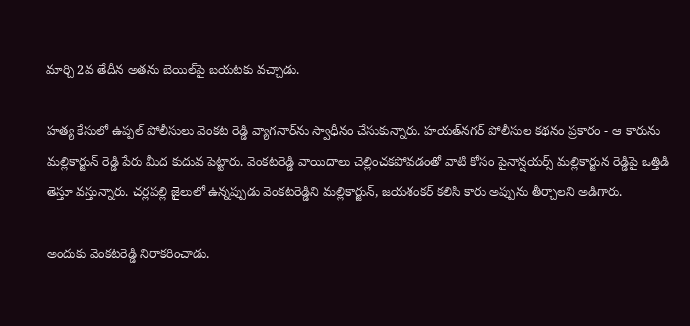మార్చి 2వ తేదీన అతను బెయిల్‌పై బయటకు వచ్చాడు.

హత్య కేసులో ఉప్పల్ పోలీసులు వెంకట రెడ్డి వ్యాగనార్‌ను స్వాధీనం చేసుకున్నారు. హయత్‌నగర్ పోలీసుల కథనం ప్రకారం - ఆ కారును మల్లికార్జున్ రెడ్డి పేరు మీద కుదువ పెట్టారు. వెంకటరెడ్డి వాయిదాలు చెల్లించకపోవడంతో వాటి కోసం పైనాన్షయర్స్ మల్లికార్జున రెడ్డిపై ఒత్తిడి తెస్తూ వస్తున్నారు. చర్లపల్లి జైలులో ఉన్నప్పుడు వెంకటరెడ్డిని మల్లికార్జున్, జయశంకర్ కలిసి కారు అప్పును తీర్చాలని అడిగారు.

అందుకు వెంకటరెడ్డి నిరాకరించాడు.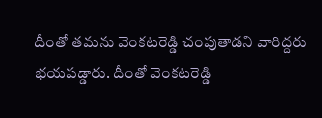దీంతో తమను వెంకటరెడ్డి చంపుతాడని వారిద్దరు భయపడ్డారు. దీంతో వెంకటరెడ్డి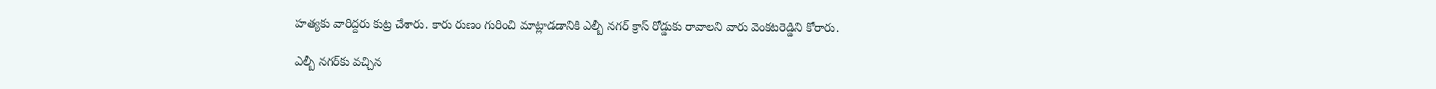హత్యకు వారిద్దరు కుట్ర చేశారు. కారు రుణం గురించి మాట్లాడడానికి ఎల్బీ నగర్ క్రాస్ రోడ్డుకు రావాలని వారు వెంకటరెడ్డిని కోరారు.

ఎల్బీ నగర్‌కు వచ్చిన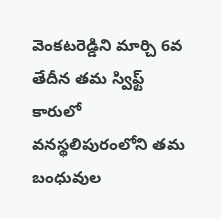వెంకటరెడ్డిని మార్చి 6వ తేదీన తమ స్విఫ్ట్ కారులో వనస్థలిపురంలోని తమ బంధువుల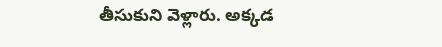తీసుకుని వెళ్లారు. అక్కడ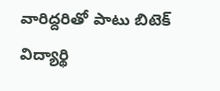వారిద్దరితో పాటు బిటెక్ విద్యార్థి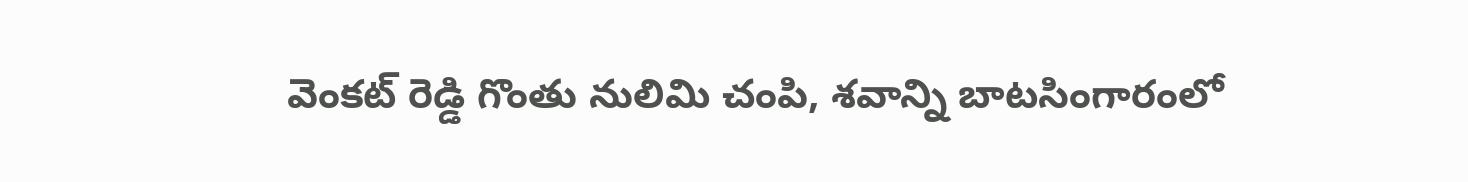వెంకట్ రెడ్డి గొంతు నులిమి చంపి, శవాన్ని బాటసింగారంలో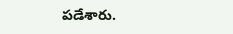పడేశారు.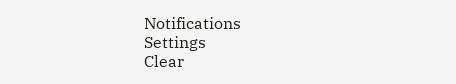Notifications
Settings
Clear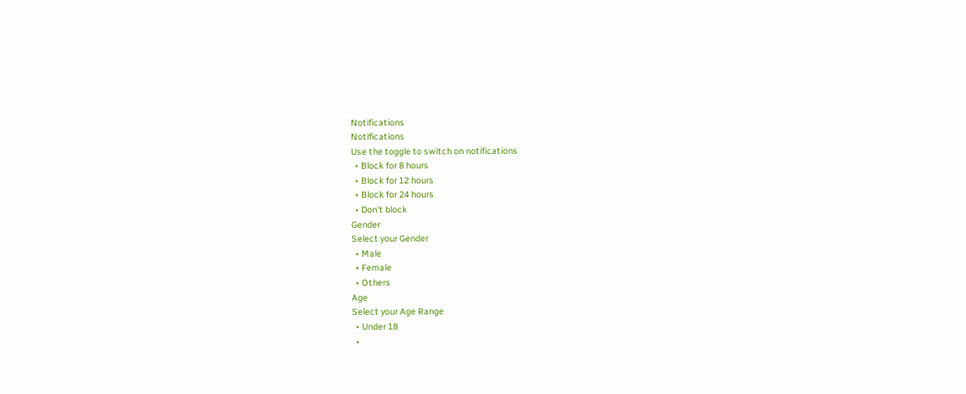Notifications
Notifications
Use the toggle to switch on notifications
  • Block for 8 hours
  • Block for 12 hours
  • Block for 24 hours
  • Don't block
Gender
Select your Gender
  • Male
  • Female
  • Others
Age
Select your Age Range
  • Under 18
  •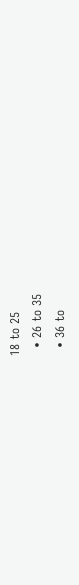18 to 25
  • 26 to 35
  • 36 to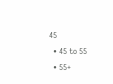45
  • 45 to 55
  • 55+